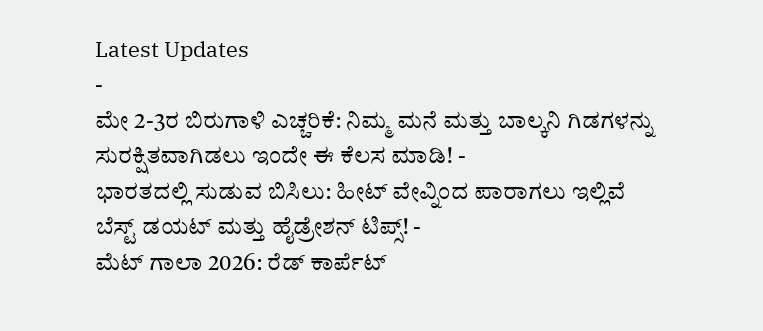Latest Updates
-
ಮೇ 2-3ರ ಬಿರುಗಾಳಿ ಎಚ್ಚರಿಕೆ: ನಿಮ್ಮ ಮನೆ ಮತ್ತು ಬಾಲ್ಕನಿ ಗಿಡಗಳನ್ನು ಸುರಕ್ಷಿತವಾಗಿಡಲು ಇಂದೇ ಈ ಕೆಲಸ ಮಾಡಿ! -
ಭಾರತದಲ್ಲಿ ಸುಡುವ ಬಿಸಿಲು: ಹೀಟ್ ವೇವ್ನಿಂದ ಪಾರಾಗಲು ಇಲ್ಲಿವೆ ಬೆಸ್ಟ್ ಡಯಟ್ ಮತ್ತು ಹೈಡ್ರೇಶನ್ ಟಿಪ್ಸ್! -
ಮೆಟ್ ಗಾಲಾ 2026: ರೆಡ್ ಕಾರ್ಪೆಟ್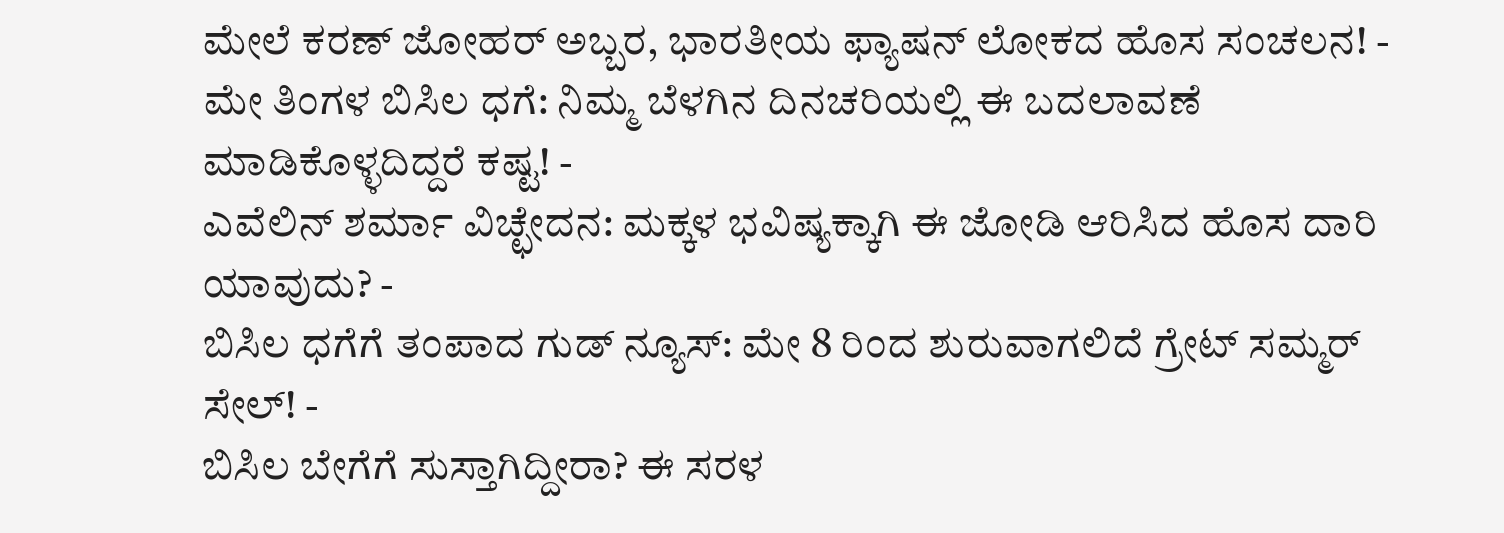ಮೇಲೆ ಕರಣ್ ಜೋಹರ್ ಅಬ್ಬರ, ಭಾರತೀಯ ಫ್ಯಾಷನ್ ಲೋಕದ ಹೊಸ ಸಂಚಲನ! -
ಮೇ ತಿಂಗಳ ಬಿಸಿಲ ಧಗೆ: ನಿಮ್ಮ ಬೆಳಗಿನ ದಿನಚರಿಯಲ್ಲಿ ಈ ಬದಲಾವಣೆ ಮಾಡಿಕೊಳ್ಳದಿದ್ದರೆ ಕಷ್ಟ! -
ಎವೆಲಿನ್ ಶರ್ಮಾ ವಿಚ್ಛೇದನ: ಮಕ್ಕಳ ಭವಿಷ್ಯಕ್ಕಾಗಿ ಈ ಜೋಡಿ ಆರಿಸಿದ ಹೊಸ ದಾರಿ ಯಾವುದು? -
ಬಿಸಿಲ ಧಗೆಗೆ ತಂಪಾದ ಗುಡ್ ನ್ಯೂಸ್: ಮೇ 8 ರಿಂದ ಶುರುವಾಗಲಿದೆ ಗ್ರೇಟ್ ಸಮ್ಮರ್ ಸೇಲ್! -
ಬಿಸಿಲ ಬೇಗೆಗೆ ಸುಸ್ತಾಗಿದ್ದೀರಾ? ಈ ಸರಳ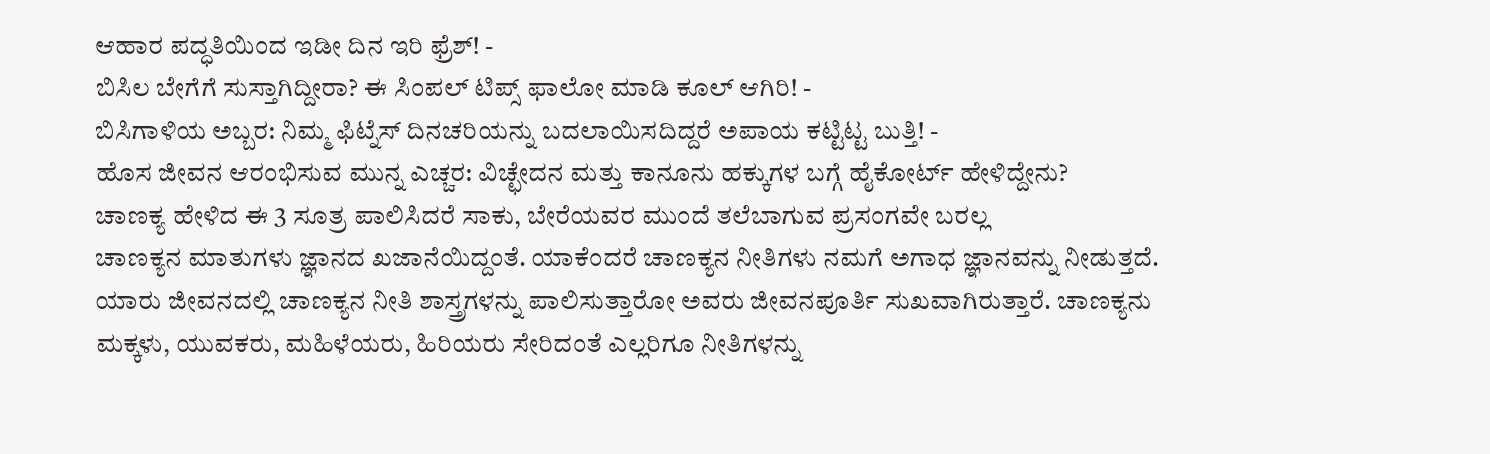ಆಹಾರ ಪದ್ಧತಿಯಿಂದ ಇಡೀ ದಿನ ಇರಿ ಫ್ರೆಶ್! -
ಬಿಸಿಲ ಬೇಗೆಗೆ ಸುಸ್ತಾಗಿದ್ದೀರಾ? ಈ ಸಿಂಪಲ್ ಟಿಪ್ಸ್ ಫಾಲೋ ಮಾಡಿ ಕೂಲ್ ಆಗಿರಿ! -
ಬಿಸಿಗಾಳಿಯ ಅಬ್ಬರ: ನಿಮ್ಮ ಫಿಟ್ನೆಸ್ ದಿನಚರಿಯನ್ನು ಬದಲಾಯಿಸದಿದ್ದರೆ ಅಪಾಯ ಕಟ್ಟಿಟ್ಟ ಬುತ್ತಿ! -
ಹೊಸ ಜೀವನ ಆರಂಭಿಸುವ ಮುನ್ನ ಎಚ್ಚರ: ವಿಚ್ಛೇದನ ಮತ್ತು ಕಾನೂನು ಹಕ್ಕುಗಳ ಬಗ್ಗೆ ಹೈಕೋರ್ಟ್ ಹೇಳಿದ್ದೇನು?
ಚಾಣಕ್ಯ ಹೇಳಿದ ಈ 3 ಸೂತ್ರ ಪಾಲಿಸಿದರೆ ಸಾಕು, ಬೇರೆಯವರ ಮುಂದೆ ತಲೆಬಾಗುವ ಪ್ರಸಂಗವೇ ಬರಲ್ಲ
ಚಾಣಕ್ಯನ ಮಾತುಗಳು ಜ್ಞಾನದ ಖಜಾನೆಯಿದ್ದಂತೆ. ಯಾಕೆಂದರೆ ಚಾಣಕ್ಯನ ನೀತಿಗಳು ನಮಗೆ ಅಗಾಧ ಜ್ಞಾನವನ್ನು ನೀಡುತ್ತದೆ. ಯಾರು ಜೀವನದಲ್ಲಿ ಚಾಣಕ್ಯನ ನೀತಿ ಶಾಸ್ತ್ರಗಳನ್ನು ಪಾಲಿಸುತ್ತಾರೋ ಅವರು ಜೀವನಪೂರ್ತಿ ಸುಖವಾಗಿರುತ್ತಾರೆ. ಚಾಣಕ್ಯನು ಮಕ್ಕಳು, ಯುವಕರು, ಮಹಿಳೆಯರು, ಹಿರಿಯರು ಸೇರಿದಂತೆ ಎಲ್ಲರಿಗೂ ನೀತಿಗಳನ್ನು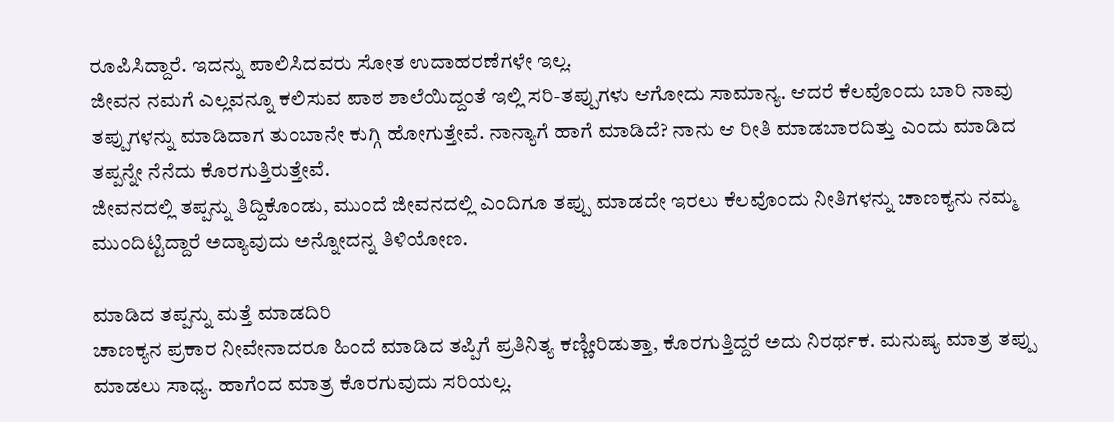ರೂಪಿಸಿದ್ದಾರೆ. ಇದನ್ನು ಪಾಲಿಸಿದವರು ಸೋತ ಉದಾಹರಣೆಗಳೇ ಇಲ್ಲ.
ಜೀವನ ನಮಗೆ ಎಲ್ಲವನ್ನೂ ಕಲಿಸುವ ಪಾಠ ಶಾಲೆಯಿದ್ದಂತೆ ಇಲ್ಲಿ ಸರಿ-ತಪ್ಪುಗಳು ಆಗೋದು ಸಾಮಾನ್ಯ. ಆದರೆ ಕೆಲವೊಂದು ಬಾರಿ ನಾವು ತಪ್ಪುಗಳನ್ನು ಮಾಡಿದಾಗ ತುಂಬಾನೇ ಕುಗ್ಗಿ ಹೋಗುತ್ತೇವೆ. ನಾನ್ಯಾಗೆ ಹಾಗೆ ಮಾಡಿದೆ? ನಾನು ಆ ರೀತಿ ಮಾಡಬಾರದಿತ್ತು ಎಂದು ಮಾಡಿದ ತಪ್ಪನ್ನೇ ನೆನೆದು ಕೊರಗುತ್ತಿರುತ್ತೇವೆ.
ಜೀವನದಲ್ಲಿ ತಪ್ಪನ್ನು ತಿದ್ದಿಕೊಂಡು, ಮುಂದೆ ಜೀವನದಲ್ಲಿ ಎಂದಿಗೂ ತಪ್ಪು ಮಾಡದೇ ಇರಲು ಕೆಲವೊಂದು ನೀತಿಗಳನ್ನು ಚಾಣಕ್ಯನು ನಮ್ಮ ಮುಂದಿಟ್ಟಿದ್ದಾರೆ ಅದ್ಯಾವುದು ಅನ್ನೋದನ್ನ ತಿಳಿಯೋಣ.

ಮಾಡಿದ ತಪ್ಪನ್ನು ಮತ್ತೆ ಮಾಡದಿರಿ
ಚಾಣಕ್ಯನ ಪ್ರಕಾರ ನೀವೇನಾದರೂ ಹಿಂದೆ ಮಾಡಿದ ತಪ್ಪಿಗೆ ಪ್ರತಿನಿತ್ಯ ಕಣ್ಣೀರಿಡುತ್ತಾ, ಕೊರಗುತ್ತಿದ್ದರೆ ಅದು ನಿರರ್ಥಕ. ಮನುಷ್ಯ ಮಾತ್ರ ತಪ್ಪು ಮಾಡಲು ಸಾಧ್ಯ. ಹಾಗೆಂದ ಮಾತ್ರ ಕೊರಗುವುದು ಸರಿಯಲ್ಲ.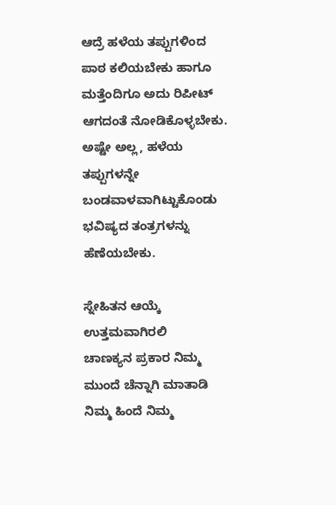ಆದ್ರೆ ಹಳೆಯ ತಪ್ಪುಗಳಿಂದ ಪಾಠ ಕಲಿಯಬೇಕು ಹಾಗೂ ಮತ್ತೆಂದಿಗೂ ಅದು ರಿಪೀಟ್ ಆಗದಂತೆ ನೋಡಿಕೊಳ್ಳಬೇಕು. ಅಷ್ಟೇ ಅಲ್ಲ, ಹಳೆಯ ತಪ್ಪುಗಳನ್ನೇ ಬಂಡವಾಳವಾಗಿಟ್ಟುಕೊಂಡು ಭವಿಷ್ಯದ ತಂತ್ರಗಳನ್ನು ಹೆಣೆಯಬೇಕು.

ಸ್ನೇಹಿತನ ಆಯ್ಕೆ ಉತ್ತಮವಾಗಿರಲಿ
ಚಾಣಕ್ಯನ ಪ್ರಕಾರ ನಿಮ್ಮ ಮುಂದೆ ಚೆನ್ನಾಗಿ ಮಾತಾಡಿ ನಿಮ್ಮ ಹಿಂದೆ ನಿಮ್ಮ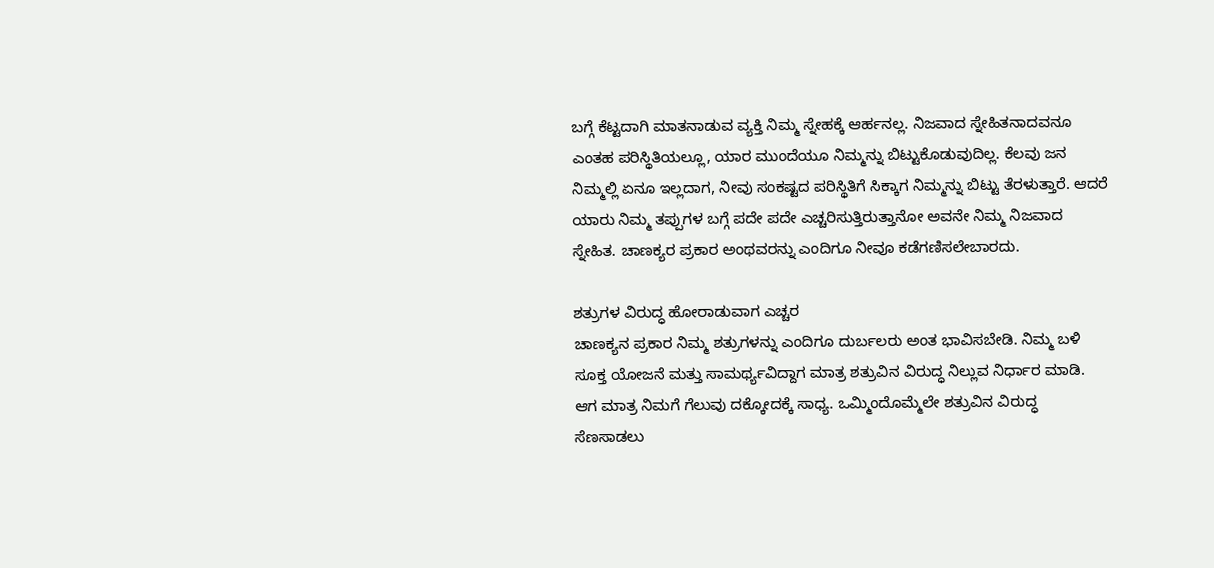ಬಗ್ಗೆ ಕೆಟ್ಟದಾಗಿ ಮಾತನಾಡುವ ವ್ಯಕ್ತಿ ನಿಮ್ಮ ಸ್ನೇಹಕ್ಕೆ ಆರ್ಹನಲ್ಲ. ನಿಜವಾದ ಸ್ನೇಹಿತನಾದವನೂ ಎಂತಹ ಪರಿಸ್ಥಿತಿಯಲ್ಲೂ, ಯಾರ ಮುಂದೆಯೂ ನಿಮ್ಮನ್ನು ಬಿಟ್ಟುಕೊಡುವುದಿಲ್ಲ. ಕೆಲವು ಜನ ನಿಮ್ಮಲ್ಲಿ ಏನೂ ಇಲ್ಲದಾಗ, ನೀವು ಸಂಕಷ್ಟದ ಪರಿಸ್ಥಿತಿಗೆ ಸಿಕ್ಕಾಗ ನಿಮ್ಮನ್ನು ಬಿಟ್ಟು ತೆರಳುತ್ತಾರೆ. ಆದರೆ ಯಾರು ನಿಮ್ಮ ತಪ್ಪುಗಳ ಬಗ್ಗೆ ಪದೇ ಪದೇ ಎಚ್ಚರಿಸುತ್ತಿರುತ್ತಾನೋ ಅವನೇ ನಿಮ್ಮ ನಿಜವಾದ ಸ್ನೇಹಿತ. ಚಾಣಕ್ಯರ ಪ್ರಕಾರ ಅಂಥವರನ್ನು ಎಂದಿಗೂ ನೀವೂ ಕಡೆಗಣಿಸಲೇಬಾರದು.

ಶತ್ರುಗಳ ವಿರುದ್ಧ ಹೋರಾಡುವಾಗ ಎಚ್ಚರ
ಚಾಣಕ್ಯನ ಪ್ರಕಾರ ನಿಮ್ಮ ಶತ್ರುಗಳನ್ನು ಎಂದಿಗೂ ದುರ್ಬಲರು ಅಂತ ಭಾವಿಸಬೇಡಿ. ನಿಮ್ಮ ಬಳಿ ಸೂಕ್ತ ಯೋಜನೆ ಮತ್ತು ಸಾಮರ್ಥ್ಯವಿದ್ದಾಗ ಮಾತ್ರ ಶತ್ರುವಿನ ವಿರುದ್ಧ ನಿಲ್ಲುವ ನಿರ್ಧಾರ ಮಾಡಿ. ಆಗ ಮಾತ್ರ ನಿಮಗೆ ಗೆಲುವು ದಕ್ಕೋದಕ್ಕೆ ಸಾಧ್ಯ. ಒಮ್ಮಿಂದೊಮ್ಮೆಲೇ ಶತ್ರುವಿನ ವಿರುದ್ಧ ಸೆಣಸಾಡಲು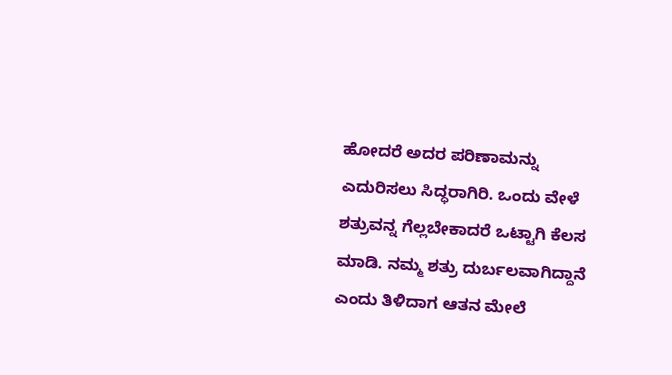ಹೋದರೆ ಅದರ ಪರಿಣಾಮನ್ನು ಎದುರಿಸಲು ಸಿದ್ಧರಾಗಿರಿ. ಒಂದು ವೇಳೆ ಶತ್ರುವನ್ನ ಗೆಲ್ಲಬೇಕಾದರೆ ಒಟ್ಟಾಗಿ ಕೆಲಸ ಮಾಡಿ. ನಮ್ಮ ಶತ್ರು ದುರ್ಬಲವಾಗಿದ್ದಾನೆ ಎಂದು ತಿಳಿದಾಗ ಆತನ ಮೇಲೆ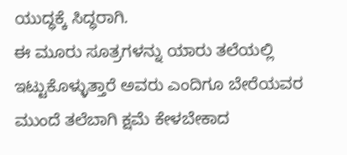ಯುದ್ಧಕ್ಕೆ ಸಿದ್ಧರಾಗಿ.
ಈ ಮೂರು ಸೂತ್ರಗಳನ್ನು ಯಾರು ತಲೆಯಲ್ಲಿ ಇಟ್ಟುಕೊಳ್ಳುತ್ತಾರೆ ಅವರು ಎಂದಿಗೂ ಬೇರೆಯವರ ಮುಂದೆ ತಲೆಬಾಗಿ ಕ್ಷಮೆ ಕೇಳಬೇಕಾದ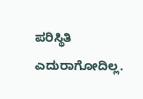ಪರಿಸ್ಥಿತಿ ಎದುರಾಗೋದಿಲ್ಲ.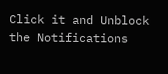Click it and Unblock the Notifications